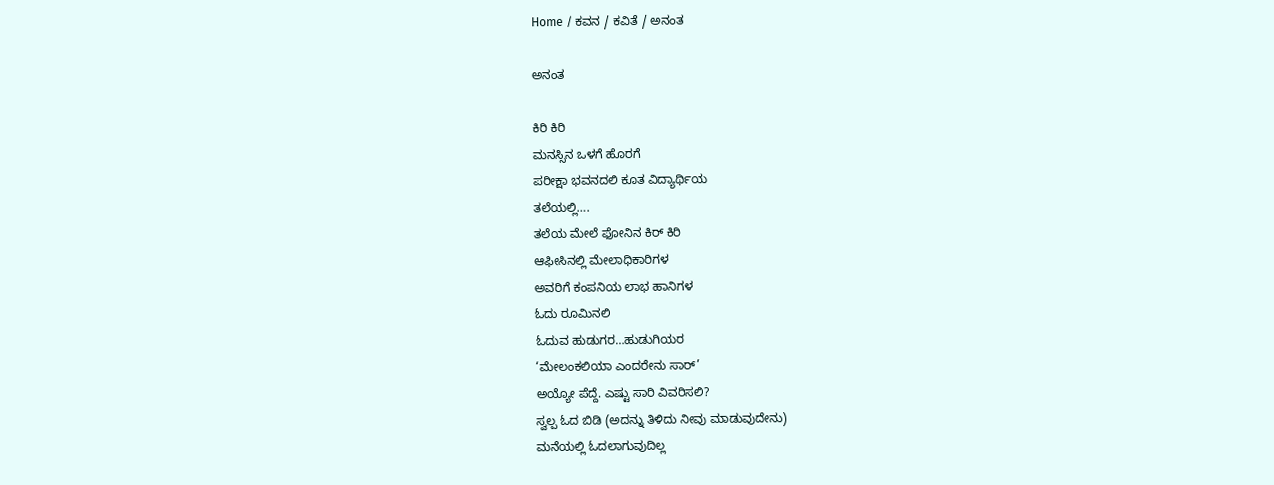Home / ಕವನ / ಕವಿತೆ / ಅನಂತ

ಅನಂತ

ಕಿರಿ ಕಿರಿ
ಮನಸ್ಸಿನ ಒಳಗೆ ಹೊರಗೆ
ಪರೀಕ್ಷಾ ಭವನದಲಿ ಕೂತ ವಿದ್ಯಾರ್ಥಿಯ
ತಲೆಯಲ್ಲಿ….
ತಲೆಯ ಮೇಲೆ ಫೋನಿನ ಕಿರ್ ಕಿರಿ
ಆಫೀಸಿನಲ್ಲಿ ಮೇಲಾಧಿಕಾರಿಗಳ
ಅವರಿಗೆ ಕಂಪನಿಯ ಲಾಭ ಹಾನಿಗಳ
ಓದು ರೂಮಿನಲಿ
ಓದುವ ಹುಡುಗರ…ಹುಡುಗಿಯರ
‘ಮೇಲಂಕಲಿಯಾ ಎಂದರೇನು ಸಾರ್’
ಅಯ್ಯೋ ಪೆದ್ದೆ. ಎಷ್ಟು ಸಾರಿ ವಿವರಿಸಲಿ?
ಸ್ವಲ್ಪ ಓದ ಬಿಡಿ (ಅದನ್ನು ತಿಳಿದು ನೀವು ಮಾಡುವುದೇನು)
ಮನೆಯಲ್ಲಿ ಓದಲಾಗುವುದಿಲ್ಲ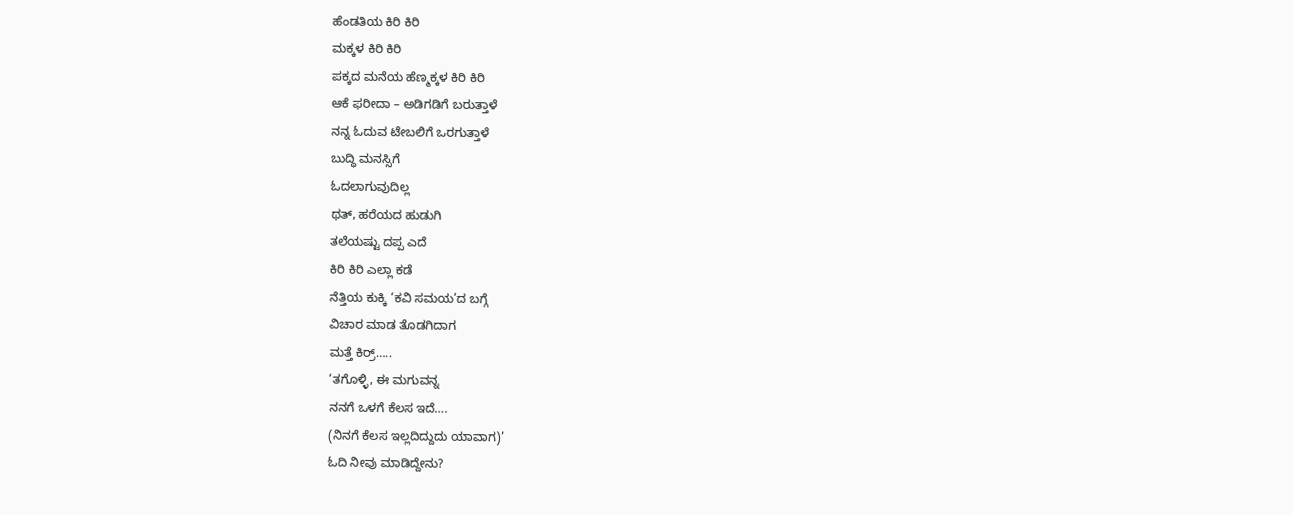ಹೆಂಡತಿಯ ಕಿರಿ ಕಿರಿ
ಮಕ್ಕಳ ಕಿರಿ ಕಿರಿ
ಪಕ್ಕದ ಮನೆಯ ಹೆಣ್ಮಕ್ಕಳ ಕಿರಿ ಕಿರಿ
ಆಕೆ ಫರೀದಾ – ಅಡಿಗಡಿಗೆ ಬರುತ್ತಾಳೆ
ನನ್ನ ಓದುವ ಟೇಬಲಿಗೆ ಒರಗುತ್ತಾಳೆ
ಬುದ್ಧಿ ಮನಸ್ಸಿಗೆ
ಓದಲಾಗುವುದಿಲ್ಲ
ಥತ್, ಹರೆಯದ ಹುಡುಗಿ
ತಲೆಯಷ್ಟು ದಪ್ಪ ಎದೆ
ಕಿರಿ ಕಿರಿ ಎಲ್ಲಾ ಕಡೆ
ನೆತ್ತಿಯ ಕುಕ್ಕಿ ‘ಕವಿ ಸಮಯ’ದ ಬಗ್ಗೆ
ವಿಚಾರ ಮಾಡ ತೊಡಗಿದಾಗ
ಮತ್ತೆ ಕಿರ್ರ್…..
‘ತಗೊಳ್ಳಿ, ಈ ಮಗುವನ್ನ
ನನಗೆ ಒಳಗೆ ಕೆಲಸ ಇದೆ….
(ನಿನಗೆ ಕೆಲಸ ಇಲ್ಲದಿದ್ದುದು ಯಾವಾಗ)’
ಓದಿ ನೀವು ಮಾಡಿದ್ದೇನು?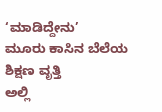‘ಮಾಡಿದ್ದೇನು’
ಮೂರು ಕಾಸಿನ ಬೆಲೆಯ ಶಿಕ್ಷಣ ವೃತ್ತಿ
ಅಲ್ಲಿ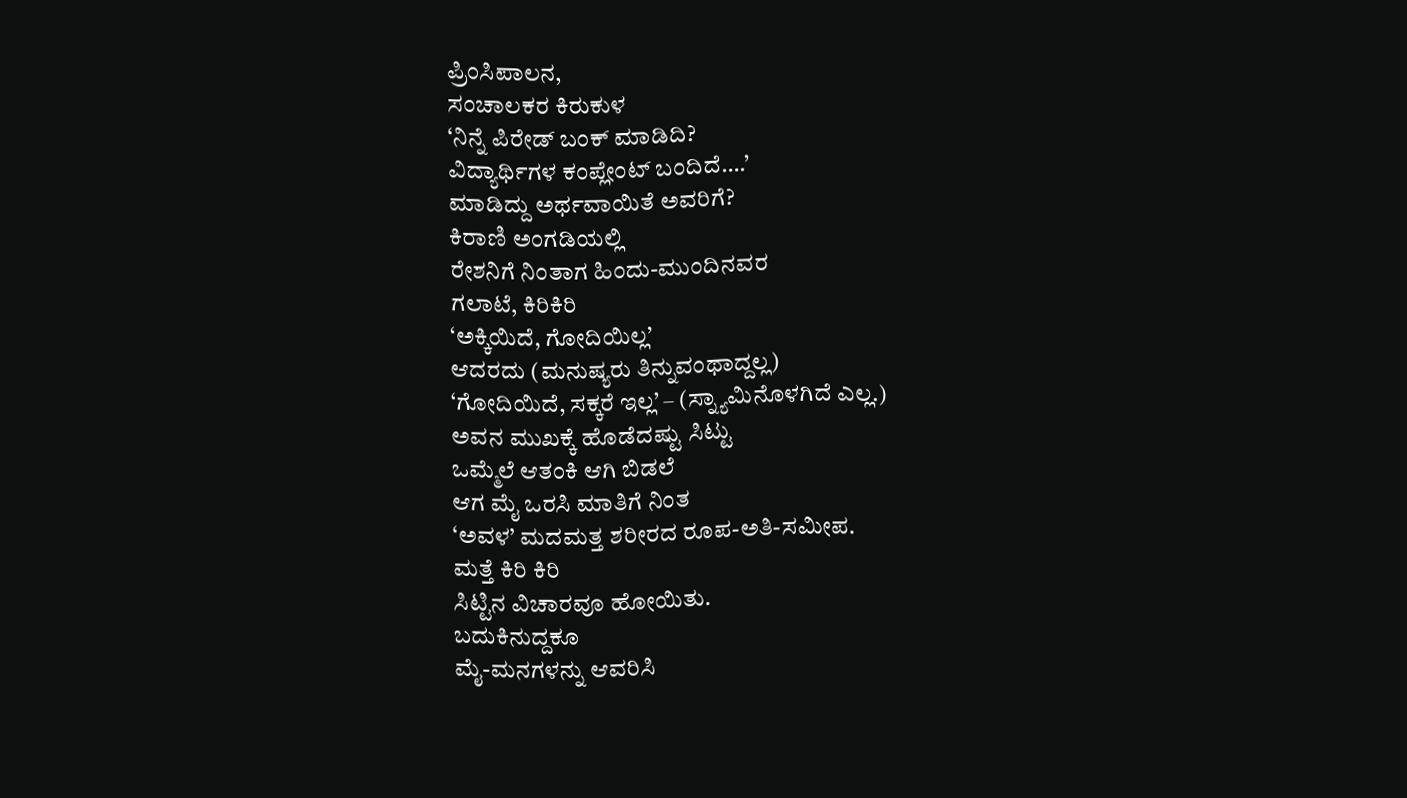ಪ್ರಿಂಸಿಪಾಲನ,
ಸಂಚಾಲಕರ ಕಿರುಕುಳ
‘ನಿನ್ನೆ ಪಿರೇಡ್ ಬಂಕ್ ಮಾಡಿದಿ?
ವಿದ್ಯಾರ್ಥಿಗಳ ಕಂಪ್ಲೇಂಟ್ ಬಂದಿದೆ….’
ಮಾಡಿದ್ದು ಅರ್ಥವಾಯಿತೆ ಅವರಿಗೆ?
ಕಿರಾಣಿ ಅಂಗಡಿಯಲ್ಲಿ
ರೇಶನಿಗೆ ನಿಂತಾಗ ಹಿಂದು-ಮುಂದಿನವರ
ಗಲಾಟೆ, ಕಿರಿಕಿರಿ
‘ಅಕ್ಕಿಯಿದೆ, ಗೋದಿಯಿಲ್ಲ’
ಆದರದು (ಮನುಷ್ಯರು ತಿನ್ನುವಂಥಾದ್ದಲ್ಲ)
‘ಗೋದಿಯಿದೆ, ಸಕ್ಕರೆ ಇಲ್ಲ’ – (ಸ್ನ್ಯಾಮಿನೊಳಗಿದೆ ಎಲ್ಲ.)
ಅವನ ಮುಖಕ್ಕೆ ಹೊಡೆದಷ್ಟು ಸಿಟ್ಟು
ಒಮ್ಮೆಲೆ ಆತಂಕಿ ಆಗಿ ಬಿಡಲೆ
ಆಗ ಮೈ ಒರಸಿ ಮಾತಿಗೆ ನಿಂತ
‘ಅವಳ’ ಮದಮತ್ತ ಶರೀರದ ರೂಪ-ಅತಿ-ಸಮೀಪ.
ಮತ್ತೆ ಕಿರಿ ಕಿರಿ
ಸಿಟ್ಟಿನ ವಿಚಾರವೂ ಹೋಯಿತು.
ಬದುಕಿನುದ್ದಕೂ
ಮೈ-ಮನಗಳನ್ನು ಆವರಿಸಿ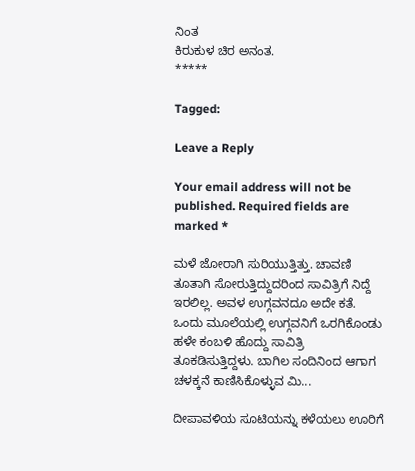ನಿಂತ
ಕಿರುಕುಳ ಚಿರ ಅನಂತ.
*****

Tagged:

Leave a Reply

Your email address will not be published. Required fields are marked *

ಮಳೆ ಜೋರಾಗಿ ಸುರಿಯುತ್ತಿತ್ತು. ಚಾವಣಿ ತೂತಾಗಿ ಸೋರುತ್ತಿದ್ದುದರಿಂದ ಸಾವಿತ್ರಿಗೆ ನಿದ್ದೆ ಇರಲಿಲ್ಲ. ಅವಳ ಉಗ್ಗವನದೂ ಅದೇ ಕತೆ. ಒಂದು ಮೂಲೆಯಲ್ಲಿ ಉಗ್ಗವನಿಗೆ ಒರಗಿಕೊಂಡು ಹಳೇ ಕಂಬಳಿ ಹೊದ್ದು ಸಾವಿತ್ರಿ ತೂಕಡಿಸುತ್ತಿದ್ದಳು. ಬಾಗಿಲ ಸಂದಿನಿಂದ ಆಗಾಗ ಚಳಕ್ಕನೆ ಕಾಣಿಸಿಕೊಳ್ಳುವ ಮಿ...

ದೀಪಾವಳಿಯ ಸೂಟಿಯನ್ನು ಕಳೆಯಲು ಊರಿಗೆ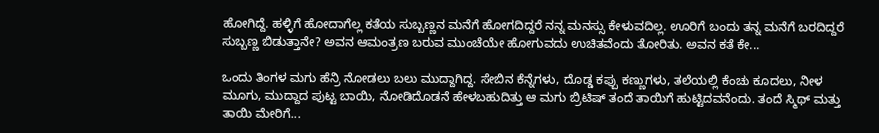ಹೋಗಿದ್ದೆ. ಹಳ್ಳಿಗೆ ಹೋದಾಗೆಲ್ಲ ಕತೆಯ ಸುಬ್ಬಣ್ಣನ ಮನೆಗೆ ಹೋಗದಿದ್ದರೆ ನನ್ನ ಮನಸ್ಸು ಕೇಳುವದಿಲ್ಲ. ಊರಿಗೆ ಬಂದು ತನ್ನ ಮನೆಗೆ ಬರದಿದ್ದರೆ ಸುಬ್ಬಣ್ಣ ಬಿಡುತ್ತಾನೇ? ಅವನ ಆಮಂತ್ರಣ ಬರುವ ಮುಂಚೆಯೇ ಹೋಗುವದು ಉಚಿತವೆಂದು ತೋರಿತು. ಅವನ ಕತೆ ಕೇ...

ಒಂದು ತಿಂಗಳ ಮಗು ಹೆನ್ರಿ ನೋಡಲು ಬಲು ಮುದ್ದಾಗಿದ್ದ. ಸೇಬಿನ ಕೆನ್ನೆಗಳು, ದೊಡ್ಡ ಕಪ್ಪು ಕಣ್ಣುಗಳು, ತಲೆಯಲ್ಲಿ ಕೆಂಚು ಕೂದಲು, ನೀಳ ಮೂಗು, ಮುದ್ದಾದ ಪುಟ್ಟ ಬಾಯಿ, ನೋಡಿದೊಡನೆ ಹೇಳಬಹುದಿತ್ತು ಆ ಮಗು ಬ್ರಿಟಿಷ್ ತಂದೆ ತಾಯಿಗೆ ಹುಟ್ಟಿದವನೆಂದು. ತಂದೆ ಸ್ಮಿಥ್ ಮತ್ತು ತಾಯಿ ಮೇರಿಗೆ...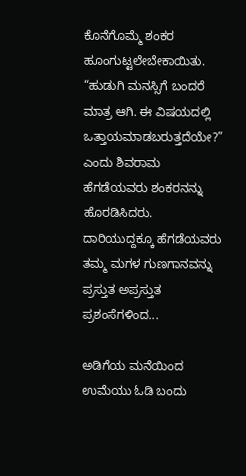ಕೊನೆಗೊಮ್ಮೆ ಶಂಕರ ಹೂಂಗುಟ್ಟಲೇಬೇಕಾಯಿತು. “ಹುಡುಗಿ ಮನಸ್ಸಿಗೆ ಬಂದರೆ ಮಾತ್ರ ಆಗಿ. ಈ ವಿಷಯದಲ್ಲಿ ಒತ್ತಾಯಮಾಡಬರುತ್ತದೆಯೇ?” ಎಂದು ಶಿವರಾಮ ಹೆಗಡೆಯವರು ಶಂಕರನನ್ನು ಹೊರಡಿಸಿದರು. ದಾರಿಯುದ್ದಕ್ಕೂ ಹೆಗಡೆಯವರು ತಮ್ಮ ಮಗಳ ಗುಣಗಾನವನ್ನು ಪ್ರಸ್ತುತ ಅಪ್ರಸ್ತುತ ಪ್ರಶಂಸೆಗಳಿಂದ...

ಅಡಿಗೆಯ ಮನೆಯಿಂದ ಉಮೆಯು ಓಡಿ ಬಂದು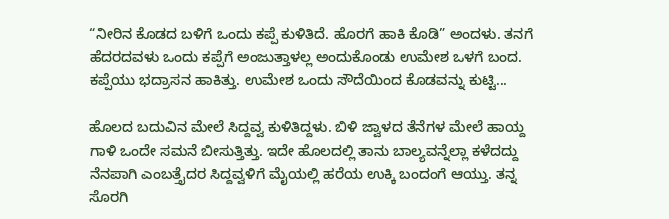“ನೀರಿನ ಕೊಡದ ಬಳಿಗೆ ಒಂದು ಕಪ್ಪೆ ಕುಳಿತಿದೆ. ಹೊರಗೆ ಹಾಕಿ ಕೊಡಿ” ಅಂದಳು. ತನಗೆ ಹೆದರದವಳು ಒಂದು ಕಪ್ಪೆಗೆ ಅಂಜುತ್ತಾಳಲ್ಲ ಅಂದುಕೊಂಡು ಉಮೇಶ ಒಳಗೆ ಬಂದ. ಕಪ್ಪೆಯು ಭದ್ರಾಸನ ಹಾಕಿತ್ತು. ಉಮೇಶ ಒಂದು ಸೌದೆಯಿಂದ ಕೊಡವನ್ನು ಕುಟ್ಟಿ...

ಹೊಲದ ಬದುವಿನ ಮೇಲೆ ಸಿದ್ದವ್ವ ಕುಳಿತಿದ್ದಳು. ಬಿಳಿ ಜ್ವಾಳದ ತೆನೆಗಳ ಮೇಲೆ ಹಾಯ್ದ ಗಾಳಿ ಒಂದೇ ಸಮನೆ ಬೀಸುತ್ತಿತ್ತು. ಇದೇ ಹೊಲದಲ್ಲಿ ತಾನು ಬಾಲ್ಯವನ್ನೆಲ್ಲಾ ಕಳೆದದ್ದು ನೆನಪಾಗಿ ಎಂಬತ್ತೈದರ ಸಿದ್ದವ್ವಳಿಗೆ ಮೈಯಲ್ಲಿ ಹರೆಯ ಉಕ್ಕಿ ಬಂದಂಗೆ ಆಯ್ತು. ತನ್ನ ಸೊರಗಿ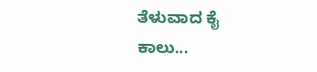ತೆಳುವಾದ ಕೈ ಕಾಲು...